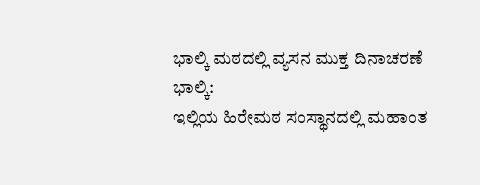ಭಾಲ್ಕಿ ಮಠದಲ್ಲಿ ವ್ಯಸನ ಮುಕ್ತ ದಿನಾಚರಣೆ
ಭಾಲ್ಕಿ:
ಇಲ್ಲಿಯ ಹಿರೇಮಠ ಸಂಸ್ಥಾನದಲ್ಲಿ ಮಹಾಂತ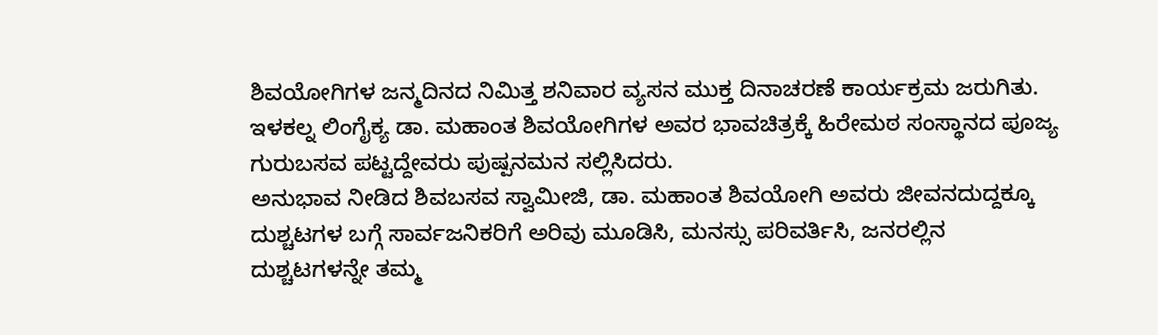ಶಿವಯೋಗಿಗಳ ಜನ್ಮದಿನದ ನಿಮಿತ್ತ ಶನಿವಾರ ವ್ಯಸನ ಮುಕ್ತ ದಿನಾಚರಣೆ ಕಾರ್ಯಕ್ರಮ ಜರುಗಿತು.
ಇಳಕಲ್ನ ಲಿಂಗೈಕ್ಯ ಡಾ. ಮಹಾಂತ ಶಿವಯೋಗಿಗಳ ಅವರ ಭಾವಚಿತ್ರಕ್ಕೆ ಹಿರೇಮಠ ಸಂಸ್ಥಾನದ ಪೂಜ್ಯ ಗುರುಬಸವ ಪಟ್ಟದ್ದೇವರು ಪುಷ್ಪನಮನ ಸಲ್ಲಿಸಿದರು.
ಅನುಭಾವ ನೀಡಿದ ಶಿವಬಸವ ಸ್ವಾಮೀಜಿ, ಡಾ. ಮಹಾಂತ ಶಿವಯೋಗಿ ಅವರು ಜೀವನದುದ್ದಕ್ಕೂ ದುಶ್ಚಟಗಳ ಬಗ್ಗೆ ಸಾರ್ವಜನಿಕರಿಗೆ ಅರಿವು ಮೂಡಿಸಿ, ಮನಸ್ಸು ಪರಿವರ್ತಿಸಿ, ಜನರಲ್ಲಿನ ದುಶ್ಚಟಗಳನ್ನೇ ತಮ್ಮ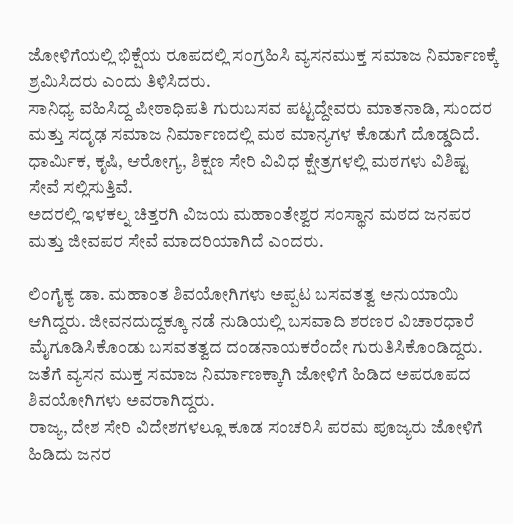ಜೋಳಿಗೆಯಲ್ಲಿ ಭಿಕ್ಷೆಯ ರೂಪದಲ್ಲಿ ಸಂಗ್ರಹಿಸಿ ವ್ಯಸನಮುಕ್ತ ಸಮಾಜ ನಿರ್ಮಾಣಕ್ಕೆ ಶ್ರಮಿಸಿದರು ಎಂದು ತಿಳಿಸಿದರು.
ಸಾನಿಧ್ಯ ವಹಿಸಿದ್ದ ಪೀಠಾಧಿಪತಿ ಗುರುಬಸವ ಪಟ್ಟದ್ದೇವರು ಮಾತನಾಡಿ, ಸುಂದರ ಮತ್ತು ಸದೃಢ ಸಮಾಜ ನಿರ್ಮಾಣದಲ್ಲಿ ಮಠ ಮಾನ್ಯಗಳ ಕೊಡುಗೆ ದೊಡ್ಡದಿದೆ. ಧಾರ್ಮಿಕ, ಕೃಷಿ, ಆರೋಗ್ಯ, ಶಿಕ್ಷಣ ಸೇರಿ ವಿವಿಧ ಕ್ಷೇತ್ರಗಳಲ್ಲಿ ಮಠಗಳು ವಿಶಿಷ್ಟ ಸೇವೆ ಸಲ್ಲಿಸುತ್ತಿವೆ.
ಅದರಲ್ಲಿ ಇಳಕಲ್ನ ಚಿತ್ತರಗಿ ವಿಜಯ ಮಹಾಂತೇಶ್ವರ ಸಂಸ್ಥಾನ ಮಠದ ಜನಪರ ಮತ್ತು ಜೀವಪರ ಸೇವೆ ಮಾದರಿಯಾಗಿದೆ ಎಂದರು.

ಲಿಂಗೈಕ್ಯ ಡಾ. ಮಹಾಂತ ಶಿವಯೋಗಿಗಳು ಅಪ್ಪಟ ಬಸವತತ್ವ ಅನುಯಾಯಿ ಆಗಿದ್ದರು. ಜೀವನದುದ್ದಕ್ಕೂ ನಡೆ ನುಡಿಯಲ್ಲಿ ಬಸವಾದಿ ಶರಣರ ವಿಚಾರಧಾರೆ ಮೈಗೂಡಿಸಿಕೊಂಡು ಬಸವತತ್ವದ ದಂಡನಾಯಕರೆಂದೇ ಗುರುತಿಸಿಕೊಂಡಿದ್ದರು.
ಜತೆಗೆ ವ್ಯಸನ ಮುಕ್ತ ಸಮಾಜ ನಿರ್ಮಾಣಕ್ಕಾಗಿ ಜೋಳಿಗೆ ಹಿಡಿದ ಅಪರೂಪದ ಶಿವಯೋಗಿಗಳು ಅವರಾಗಿದ್ದರು.
ರಾಜ್ಯ, ದೇಶ ಸೇರಿ ವಿದೇಶಗಳಲ್ಲೂ ಕೂಡ ಸಂಚರಿಸಿ ಪರಮ ಪೂಜ್ಯರು ಜೋಳಿಗೆ ಹಿಡಿದು ಜನರ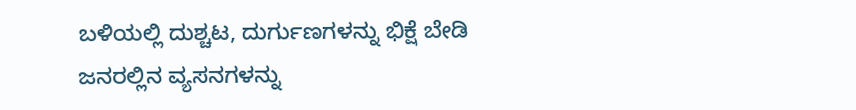ಬಳಿಯಲ್ಲಿ ದುಶ್ಚಟ, ದುರ್ಗುಣಗಳನ್ನು ಭಿಕ್ಷೆ ಬೇಡಿ ಜನರಲ್ಲಿನ ವ್ಯಸನಗಳನ್ನು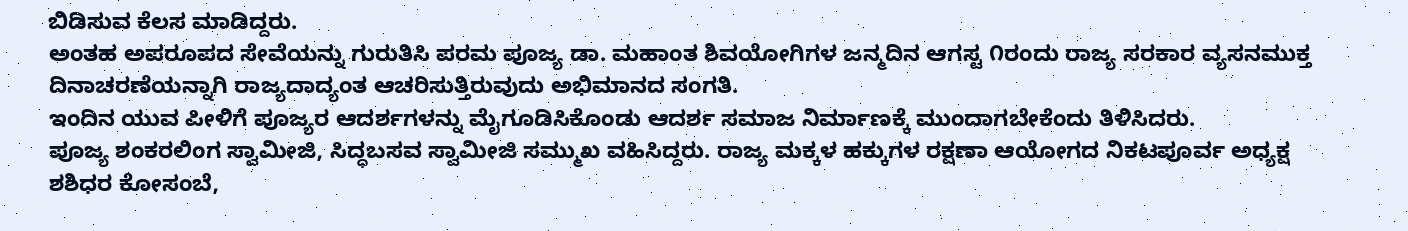ಬಿಡಿಸುವ ಕೆಲಸ ಮಾಡಿದ್ದರು.
ಅಂತಹ ಅಪರೂಪದ ಸೇವೆಯನ್ನು ಗುರುತಿಸಿ ಪರಮ ಪೂಜ್ಯ ಡಾ. ಮಹಾಂತ ಶಿವಯೋಗಿಗಳ ಜನ್ಮದಿನ ಆಗಸ್ಟ ೧ರಂದು ರಾಜ್ಯ ಸರಕಾರ ವ್ಯಸನಮುಕ್ತ ದಿನಾಚರಣೆಯನ್ನಾಗಿ ರಾಜ್ಯದಾದ್ಯಂತ ಆಚರಿಸುತ್ತಿರುವುದು ಅಭಿಮಾನದ ಸಂಗತಿ.
ಇಂದಿನ ಯುವ ಪೀಳಿಗೆ ಪೂಜ್ಯರ ಆದರ್ಶಗಳನ್ನು ಮೈಗೂಡಿಸಿಕೊಂಡು ಆದರ್ಶ ಸಮಾಜ ನಿರ್ಮಾಣಕ್ಕೆ ಮುಂದಾಗಬೇಕೆಂದು ತಿಳಿಸಿದರು.
ಪೂಜ್ಯ ಶಂಕರಲಿಂಗ ಸ್ವಾಮೀಜಿ, ಸಿದ್ಧಬಸವ ಸ್ವಾಮೀಜಿ ಸಮ್ಮುಖ ವಹಿಸಿದ್ದರು. ರಾಜ್ಯ ಮಕ್ಕಳ ಹಕ್ಕುಗಳ ರಕ್ಷಣಾ ಆಯೋಗದ ನಿಕಟಪೂರ್ವ ಅಧ್ಯಕ್ಷ ಶಶಿಧರ ಕೋಸಂಬೆ,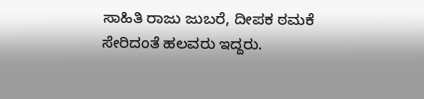ಸಾಹಿತಿ ರಾಜು ಜುಬರೆ, ದೀಪಕ ಠಮಕೆ ಸೇರಿದಂತೆ ಹಲವರು ಇದ್ದರು.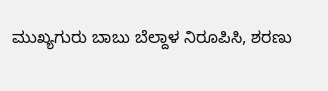ಮುಖ್ಯಗುರು ಬಾಬು ಬೆಲ್ದಾಳ ನಿರೂಪಿಸಿ, ಶರಣು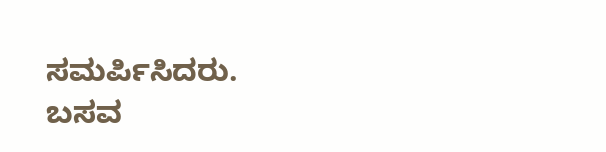ಸಮರ್ಪಿಸಿದರು.
ಬಸವ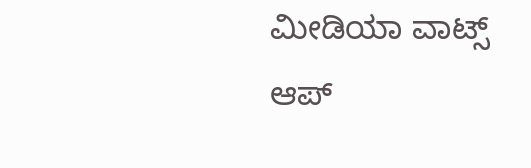ಮೀಡಿಯಾ ವಾಟ್ಸ್ ಆಪ್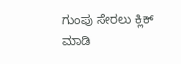ಗುಂಪು ಸೇರಲು ಕ್ಲಿಕ್ ಮಾಡಿ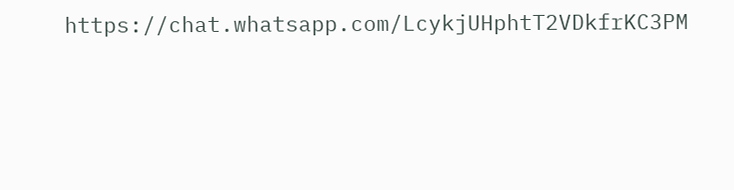https://chat.whatsapp.com/LcykjUHphtT2VDkfrKC3PM